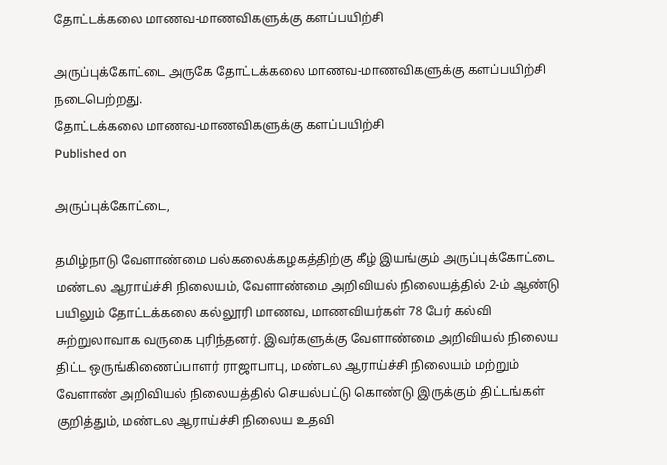தோட்டக்கலை மாணவ-மாணவிகளுக்கு களப்பயிற்சி

அருப்புக்கோட்டை அருகே தோட்டக்கலை மாணவ-மாணவிகளுக்கு களப்பயிற்சி நடைபெற்றது.
தோட்டக்கலை மாணவ-மாணவிகளுக்கு களப்பயிற்சி
Published on

அருப்புக்கோட்டை,

தமிழ்நாடு வேளாண்மை பல்கலைக்கழகத்திற்கு கீழ் இயங்கும் அருப்புக்கோட்டை மண்டல ஆராய்ச்சி நிலையம், வேளாண்மை அறிவியல் நிலையத்தில் 2-ம் ஆண்டு பயிலும் தோட்டக்கலை கல்லூரி மாணவ, மாணவியர்கள் 78 பேர் கல்வி சுற்றுலாவாக வருகை புரிந்தனர். இவர்களுக்கு வேளாண்மை அறிவியல் நிலைய திட்ட ஒருங்கிணைப்பாளர் ராஜாபாபு, மண்டல ஆராய்ச்சி நிலையம் மற்றும் வேளாண் அறிவியல் நிலையத்தில் செயல்பட்டு கொண்டு இருக்கும் திட்டங்கள் குறித்தும், மண்டல ஆராய்ச்சி நிலைய உதவி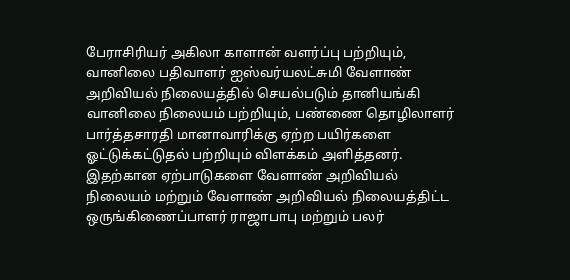பேராசிரியர் அகிலா காளான் வளர்ப்பு பற்றியும், வானிலை பதிவாளர் ஐஸ்வர்யலட்சுமி வேளாண் அறிவியல் நிலையத்தில் செயல்படும் தானியங்கி வானிலை நிலையம் பற்றியும், பண்ணை தொழிலாளர் பார்த்தசாரதி மானாவாரிக்கு ஏற்ற பயிர்களை ஓட்டுக்கட்டுதல் பற்றியும் விளக்கம் அளித்தனர். இதற்கான ஏற்பாடுகளை வேளாண் அறிவியல் நிலையம் மற்றும் வேளாண் அறிவியல் நிலையத்திட்ட ஒருங்கிணைப்பாளர் ராஜாபாபு மற்றும் பலர்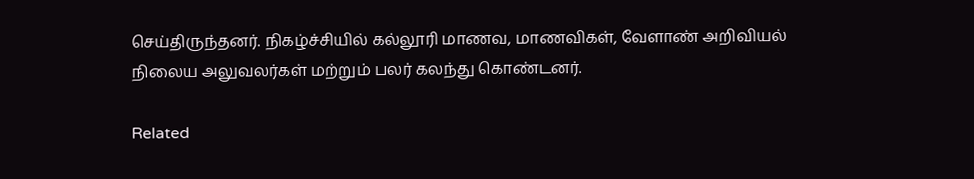செய்திருந்தனர். நிகழ்ச்சியில் கல்லூரி மாணவ, மாணவிகள், வேளாண் அறிவியல் நிலைய அலுவலர்கள் மற்றும் பலர் கலந்து கொண்டனர்.

Related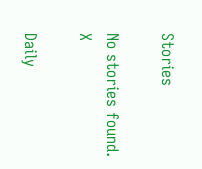Stories

No stories found.
X

Daily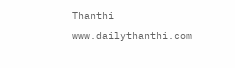Thanthi
www.dailythanthi.com